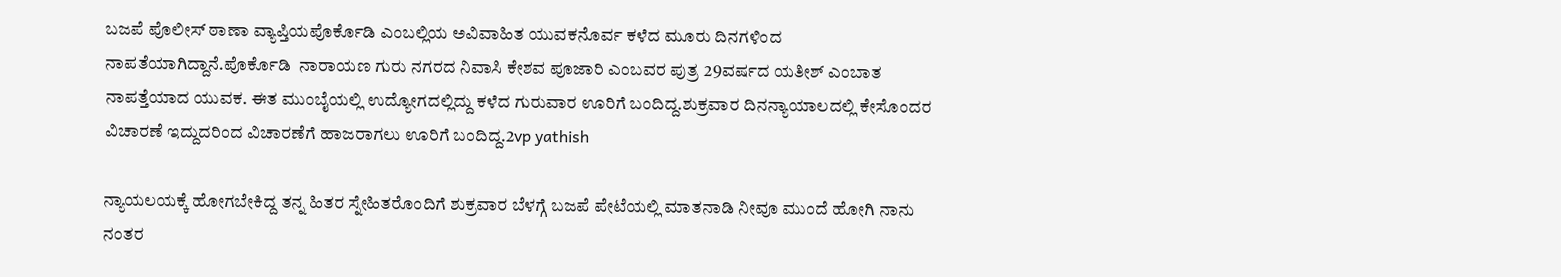ಬಜಪೆ ಪೊಲೀಸ್ ಠಾಣಾ ವ್ಯಾಪ್ತಿಯಪೊರ್ಕೊಡಿ ಎಂಬಲ್ಲಿಯ ಅವಿವಾಹಿತ ಯುವಕನೊರ್ವ ಕಳೆದ ಮೂರು ದಿನಗಳಿಂದ ನಾಪತೆಯಾಗಿದ್ದಾನೆ.ಪೊರ್ಕೊಡಿ  ನಾರಾಯಣ ಗುರು ನಗರದ ನಿವಾಸಿ ಕೇಶವ ಪೂಜಾರಿ ಎಂಬವರ ಪುತ್ರ 29ವರ್ಷದ ಯತೀಶ್ ಎಂಬಾತ ನಾಪತ್ತೆಯಾದ ಯುವಕ. ಈತ ಮುಂಬೈಯಲ್ಲಿ ಉದ್ಯೋಗದಲ್ಲಿದ್ದು ಕಳೆದ ಗುರುವಾರ ಊರಿಗೆ ಬಂದಿದ್ದ.ಶುಕ್ರವಾರ ದಿನನ್ಯಾಯಾಲದಲ್ಲಿ ಕೇಸೊಂದರ ವಿಚಾರಣೆ ಇದ್ದುದರಿಂದ ವಿಚಾರಣೆಗೆ ಹಾಜರಾಗಲು ಊರಿಗೆ ಬಂದಿದ್ದ.2vp yathish

ನ್ಯಾಯಲಯಕ್ಕೆ ಹೋಗಬೇಕಿದ್ದ ತನ್ನ ಹಿತರ ಸ್ನೇಹಿತರೊಂದಿಗೆ ಶುಕ್ರವಾರ ಬೆಳಗ್ಗೆ ಬಜಪೆ ಪೇಟೆಯಲ್ಲಿ ಮಾತನಾಡಿ ನೀವೂ ಮುಂದೆ ಹೋಗಿ ನಾನು ನಂತರ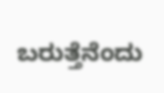ಬರುತ್ತೆನೆಂದು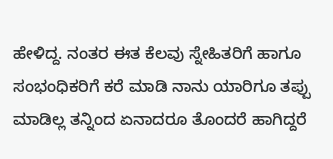ಹೇಳಿದ್ದ. ನಂತರ ಈತ ಕೆಲವು ಸ್ನೇಹಿತರಿಗೆ ಹಾಗೂ ಸಂಭಂಧಿಕರಿಗೆ ಕರೆ ಮಾಡಿ ನಾನು ಯಾರಿಗೂ ತಪ್ಪು ಮಾಡಿಲ್ಲ ತನ್ನಿಂದ ಏನಾದರೂ ತೊಂದರೆ ಹಾಗಿದ್ದರೆ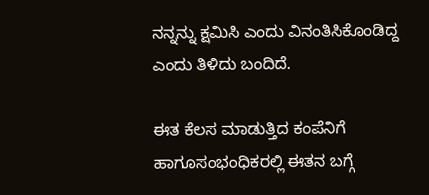ನನ್ನನ್ನು ಕ್ಷಮಿಸಿ ಎಂದು ವಿನಂತಿಸಿಕೊಂಡಿದ್ದ ಎಂದು ತಿಳಿದು ಬಂದಿದೆ.

ಈತ ಕೆಲಸ ಮಾಡುತ್ತಿದ ಕಂಪೆನಿಗೆ ಹಾಗೂಸಂಭಂಧಿಕರಲ್ಲಿ ಈತನ ಬಗ್ಗೆ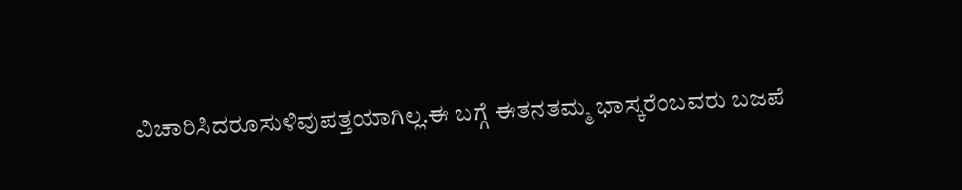ವಿಚಾರಿಸಿದರೂಸುಳಿವುಪತ್ತಯಾಗಿಲ್ಲ.ಈ ಬಗ್ಗೆ ಈತನತಮ್ಮ ಭಾಸ್ಕರೆಂಬವರು ಬಜಪೆ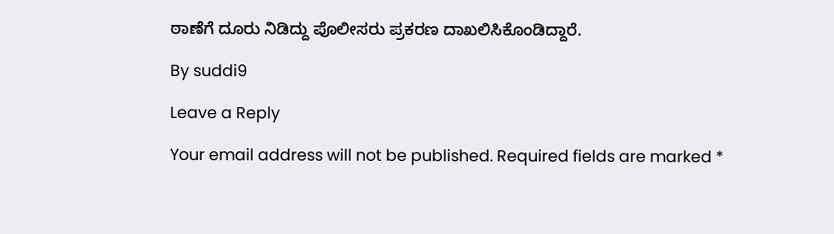ಠಾಣೆಗೆ ದೂರು ನಿಡಿದ್ದು ಪೊಲೀಸರು ಪ್ರಕರಣ ದಾಖಲಿಸಿಕೊಂಡಿದ್ದಾರೆ.

By suddi9

Leave a Reply

Your email address will not be published. Required fields are marked *